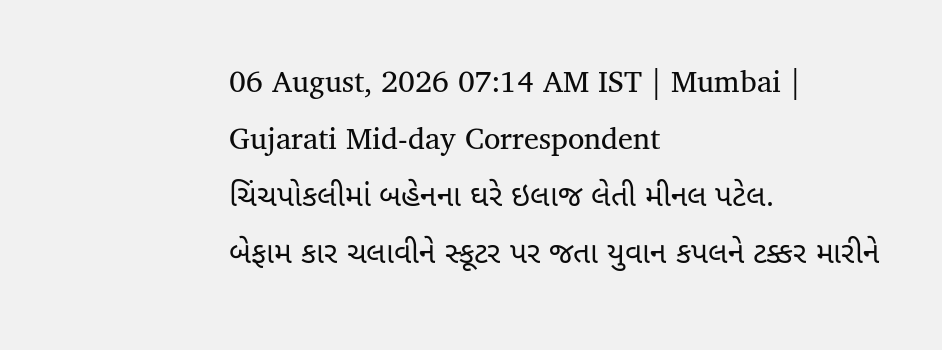06 August, 2026 07:14 AM IST | Mumbai | Gujarati Mid-day Correspondent
ચિંચપોકલીમાં બહેનના ઘરે ઇલાજ લેતી મીનલ પટેલ.
બેફામ કાર ચલાવીને સ્કૂટર પર જતા યુવાન કપલને ટક્કર મારીને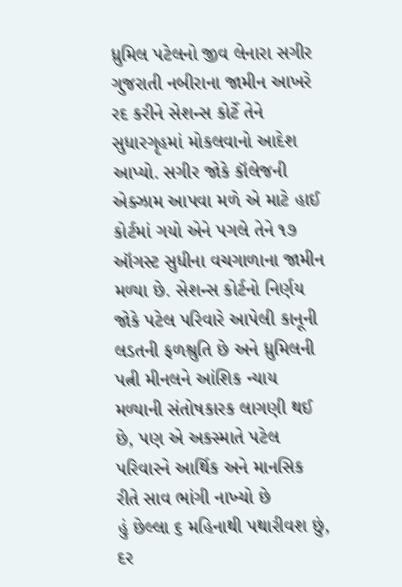ધ્રુમિલ પટેલનો જીવ લેનારા સગીર ગુજરાતી નબીરાના જામીન આખરે રદ કરીને સેશન્સ કોર્ટે તેને સુધારગૃહમાં મોકલવાનો આદેશ આપ્યો. સગીર જોકે કૉલેજની એક્ઝામ આપવા મળે એ માટે હાઈ કોર્ટમાં ગયો એને પગલે તેને ૧૭ ઑગસ્ટ સુધીના વચગાળાના જામીન મળ્યા છે. સેશન્સ કોર્ટનો નિર્ણય જોકે પટેલ પરિવારે આપેલી કાનૂની લડતની ફળશ્રુતિ છે અને ધ્રુમિલની પત્ની મીનલને આંશિક ન્યાય મળ્યાની સંતોષકારક લાગણી થઈ છે, પણ એ અકસ્માતે પટેલ પરિવારને આર્થિક અને માનસિક રીતે સાવ ભાંગી નાખ્યો છે
હું છેલ્લા ૬ મહિનાથી પથારીવશ છું, દર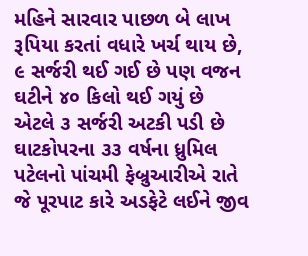મહિને સારવાર પાછળ બે લાખ રૂપિયા કરતાં વધારે ખર્ચ થાય છે, ૯ સર્જરી થઈ ગઈ છે પણ વજન ઘટીને ૪૦ કિલો થઈ ગયું છે એટલે ૩ સર્જરી અટકી પડી છે
ઘાટકોપરના ૩૩ વર્ષના ધ્રુમિલ પટેલનો પાંચમી ફેબ્રુઆરીએ રાતે જે પૂરપાટ કારે અડફેટે લઈને જીવ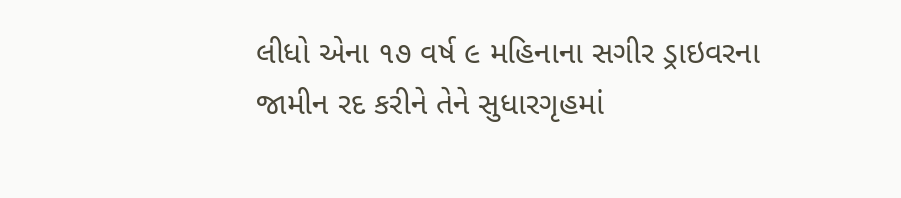લીધો એના ૧૭ વર્ષ ૯ મહિનાના સગીર ડ્રાઇવરના જામીન રદ કરીને તેને સુધારગૃહમાં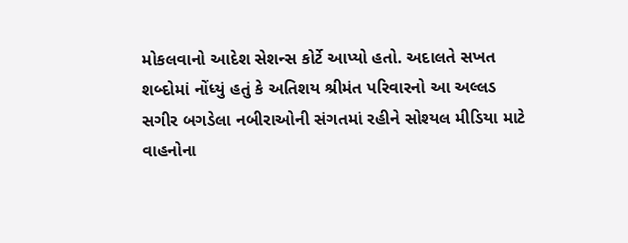મોકલવાનો આદેશ સેશન્સ કોર્ટે આપ્યો હતો. અદાલતે સખત શબ્દોમાં નોંધ્યું હતું કે અતિશય શ્રીમંત પરિવારનો આ અલ્લડ સગીર બગડેલા નબીરાઓની સંગતમાં રહીને સોશ્યલ મીડિયા માટે વાહનોના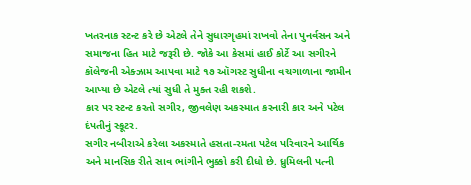ખતરનાક સ્ટન્ટ કરે છે એટલે તેને સુધારગૃહમાં રાખવો તેના પુનર્વસન અને સમાજના હિત માટે જરૂરી છે. જોકે આ કેસમાં હાઈ કોર્ટે આ સગીરને કૉલેજની એક્ઝામ આપવા માટે ૧૭ ઑગસ્ટ સુધીના વચગાળાના જામીન આપ્યા છે એટલે ત્યાં સુધી તે મુક્ત રહી શકશે.
કાર પર સ્ટન્ટ કરતો સગીર, જીવલેણ અકસ્માત કરનારી કાર અને પટેલ દંપતીનું સ્કૂટર.
સગીર નબીરાએ કરેલા અકસ્માતે હસતા-રમતા પટેલ પરિવારને આર્થિક અને માનસિક રીતે સાવ ભાંગીને ભુક્કો કરી દીધો છે. ધ્રુમિલની પત્ની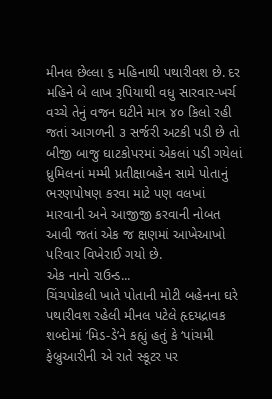મીનલ છેલ્લા ૬ મહિનાથી પથારીવશ છે. દર મહિને બે લાખ રૂપિયાથી વધુ સારવાર-ખર્ચ વચ્ચે તેનું વજન ઘટીને માત્ર ૪૦ કિલો રહી જતાં આગળની ૩ સર્જરી અટકી પડી છે તો બીજી બાજુ ઘાટકોપરમાં એકલાં પડી ગયેલાં ધ્રુમિલનાં મમ્મી પ્રતીક્ષાબહેન સામે પોતાનું ભરણપોષણ કરવા માટે પણ વલખાં મારવાની અને આજીજી કરવાની નોબત આવી જતાં એક જ ક્ષણમાં આખેઆખો પરિવાર વિખેરાઈ ગયો છે.
એક નાનો રાઉન્ડ...
ચિંચપોકલી ખાતે પોતાની મોટી બહેનના ઘરે પથારીવશ રહેલી મીનલ પટેલે હૃદયદ્રાવક શબ્દોમાં ‘મિડ-ડે’ને કહ્યું હતું કે ‘પાંચમી ફેબ્રુઆરીની એ રાતે સ્કૂટર પર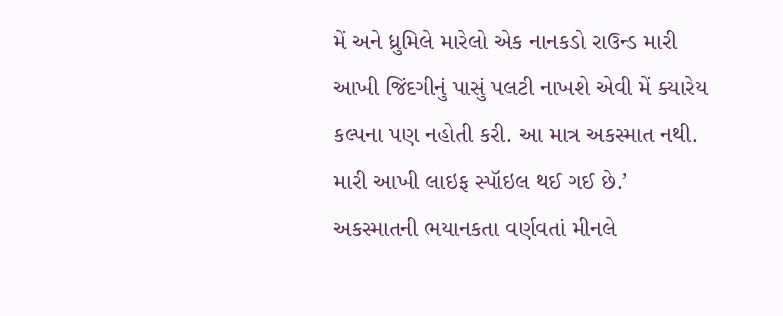મેં અને ધ્રુમિલે મારેલો એક નાનકડો રાઉન્ડ મારી આખી જિંદગીનું પાસું પલટી નાખશે એવી મેં ક્યારેય કલ્પના પણ નહોતી કરી. આ માત્ર અકસ્માત નથી. મારી આખી લાઇફ સ્પૉઇલ થઈ ગઈ છે.’
અકસ્માતની ભયાનકતા વર્ણવતાં મીનલે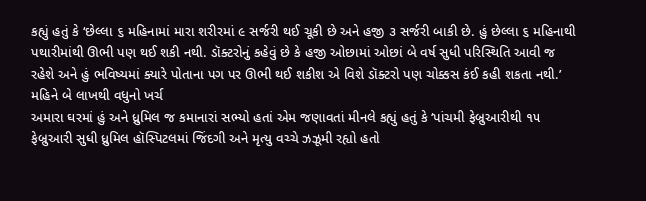કહ્યું હતું કે ‘છેલ્લા ૬ મહિનામાં મારા શરીરમાં ૯ સર્જરી થઈ ચૂકી છે અને હજી ૩ સર્જરી બાકી છે. હું છેલ્લા ૬ મહિનાથી પથારીમાંથી ઊભી પણ થઈ શકી નથી. ડૉક્ટરોનું કહેવું છે કે હજી ઓછામાં ઓછાં બે વર્ષ સુધી પરિસ્થિતિ આવી જ રહેશે અને હું ભવિષ્યમાં ક્યારે પોતાના પગ પર ઊભી થઈ શકીશ એ વિશે ડૉક્ટરો પણ ચોક્કસ કંઈ કહી શકતા નથી.’
મહિને બે લાખથી વધુનો ખર્ચ
અમારા ઘરમાં હું અને ધ્રુમિલ જ કમાનારાં સભ્યો હતાં એમ જણાવતાં મીનલે કહ્યું હતું કે ‘પાંચમી ફેબ્રુઆરીથી ૧૫ ફેબ્રુઆરી સુધી ધ્રુમિલ હૉસ્પિટલમાં જિંદગી અને મૃત્યુ વચ્ચે ઝઝૂમી રહ્યો હતો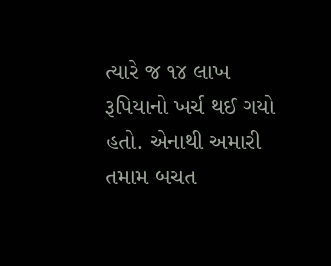ત્યારે જ ૧૪ લાખ રૂપિયાનો ખર્ચ થઈ ગયો હતો. એનાથી અમારી તમામ બચત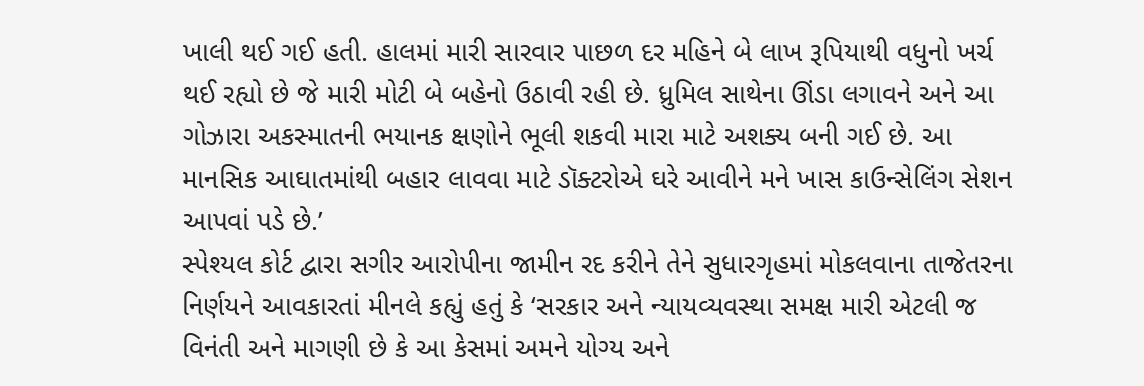ખાલી થઈ ગઈ હતી. હાલમાં મારી સારવાર પાછળ દર મહિને બે લાખ રૂપિયાથી વધુનો ખર્ચ થઈ રહ્યો છે જે મારી મોટી બે બહેનો ઉઠાવી રહી છે. ધ્રુમિલ સાથેના ઊંડા લગાવને અને આ ગોઝારા અકસ્માતની ભયાનક ક્ષણોને ભૂલી શકવી મારા માટે અશક્ય બની ગઈ છે. આ માનસિક આઘાતમાંથી બહાર લાવવા માટે ડૉક્ટરોએ ઘરે આવીને મને ખાસ કાઉન્સેલિંગ સેશન આપવાં પડે છે.’
સ્પેશ્યલ કોર્ટ દ્વારા સગીર આરોપીના જામીન રદ કરીને તેને સુધારગૃહમાં મોકલવાના તાજેતરના નિર્ણયને આવકારતાં મીનલે કહ્યું હતું કે ‘સરકાર અને ન્યાયવ્યવસ્થા સમક્ષ મારી એટલી જ વિનંતી અને માગણી છે કે આ કેસમાં અમને યોગ્ય અને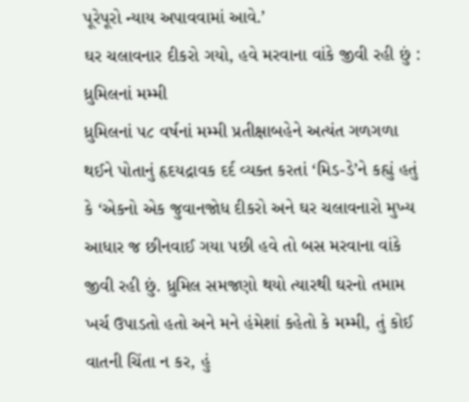પૂરેપૂરો ન્યાય અપાવવામાં આવે.’
ઘર ચલાવનાર દીકરો ગયો, હવે મરવાના વાંકે જીવી રહી છું : ધ્રુમિલનાં મમ્મી
ધ્રુમિલનાં ૫૮ વર્ષનાં મમ્મી પ્રતીક્ષાબહેને અત્યંત ગળગળા થઈને પોતાનું હૃદયદ્રાવક દર્દ વ્યક્ત કરતાં ‘મિડ-ડે’ને કહ્યું હતું કે ‘એકનો એક જુવાનજોધ દીકરો અને ઘર ચલાવનારો મુખ્ય આધાર જ છીનવાઈ ગયા પછી હવે તો બસ મરવાના વાંકે જીવી રહી છું. ધ્રુમિલ સમજણો થયો ત્યારથી ઘરનો તમામ ખર્ચ ઉપાડતો હતો અને મને હંમેશાં કહેતો કે મમ્મી, તું કોઈ વાતની ચિંતા ન કર, હું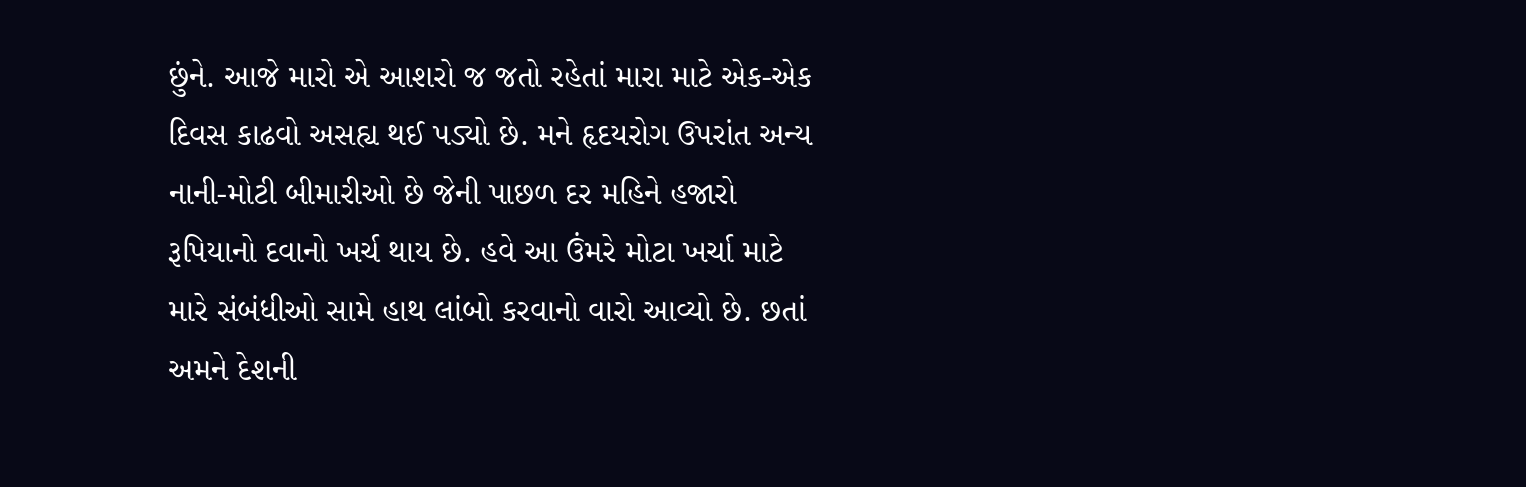છુંને. આજે મારો એ આશરો જ જતો રહેતાં મારા માટે એક-એક દિવસ કાઢવો અસહ્ય થઈ પડ્યો છે. મને હૃદયરોગ ઉપરાંત અન્ય નાની-મોટી બીમારીઓ છે જેની પાછળ દર મહિને હજારો રૂપિયાનો દવાનો ખર્ચ થાય છે. હવે આ ઉંમરે મોટા ખર્ચા માટે મારે સંબંધીઓ સામે હાથ લાંબો કરવાનો વારો આવ્યો છે. છતાં અમને દેશની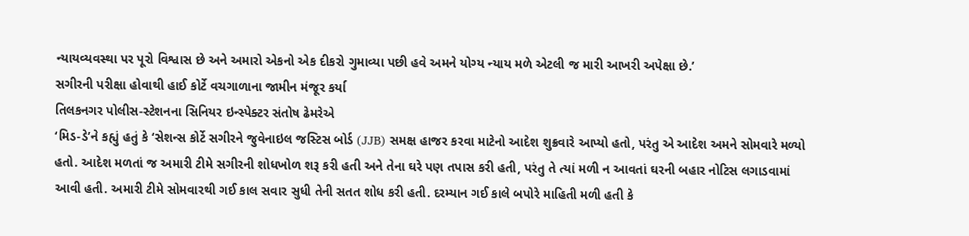ન્યાયવ્યવસ્થા પર પૂરો વિશ્વાસ છે અને અમારો એકનો એક દીકરો ગુમાવ્યા પછી હવે અમને યોગ્ય ન્યાય મળે એટલી જ મારી આખરી અપેક્ષા છે.’
સગીરની પરીક્ષા હોવાથી હાઈ કોર્ટે વચગાળાના જામીન મંજૂર કર્યા
તિલકનગર પોલીસ-સ્ટેશનના સિનિયર ઇન્સ્પેક્ટર સંતોષ ઢેમરેએ
‘મિડ-ડે’ને કહ્યું હતું કે ‘સેશન્સ કોર્ટે સગીરને જુવેનાઇલ જસ્ટિસ બોર્ડ (JJB) સમક્ષ હાજર કરવા માટેનો આદેશ શુક્રવારે આપ્યો હતો, પરંતુ એ આદેશ અમને સોમવારે મળ્યો હતો. આદેશ મળતાં જ અમારી ટીમે સગીરની શોધખોળ શરૂ કરી હતી અને તેના ઘરે પણ તપાસ કરી હતી, પરંતુ તે ત્યાં મળી ન આવતાં ઘરની બહાર નોટિસ લગાડવામાં આવી હતી. અમારી ટીમે સોમવારથી ગઈ કાલ સવાર સુધી તેની સતત શોધ કરી હતી. દરમ્યાન ગઈ કાલે બપોરે માહિતી મળી હતી કે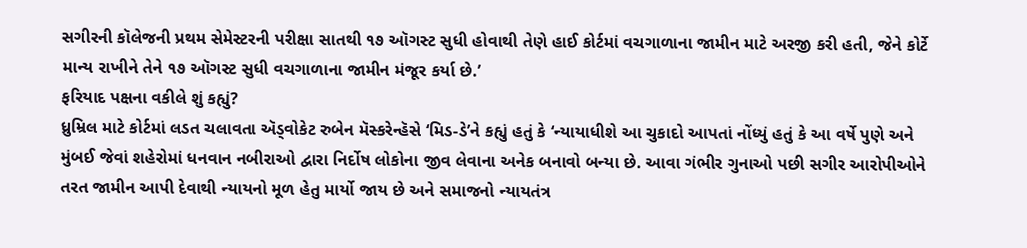સગીરની કૉલેજની પ્રથમ સેમેસ્ટરની પરીક્ષા સાતથી ૧૭ ઑગસ્ટ સુધી હોવાથી તેણે હાઈ કોર્ટમાં વચગાળાના જામીન માટે અરજી કરી હતી, જેને કોર્ટે માન્ય રાખીને તેને ૧૭ ઑગસ્ટ સુધી વચગાળાના જામીન મંજૂર કર્યા છે.’
ફરિયાદ પક્ષના વકીલે શું કહ્યું?
ધ્રુમ્રિલ માટે કોર્ટમાં લડત ચલાવતા ઍડ્વોકેટ રુબેન મૅસ્કરેન્હૅસે ‘મિડ-ડે’ને કહ્યું હતું કે ‘ન્યાયાધીશે આ ચુકાદો આપતાં નોંધ્યું હતું કે આ વર્ષે પુણે અને મુંબઈ જેવાં શહેરોમાં ધનવાન નબીરાઓ દ્વારા નિર્દોષ લોકોના જીવ લેવાના અનેક બનાવો બન્યા છે. આવા ગંભીર ગુનાઓ પછી સગીર આરોપીઓને તરત જામીન આપી દેવાથી ન્યાયનો મૂળ હેતુ માર્યો જાય છે અને સમાજનો ન્યાયતંત્ર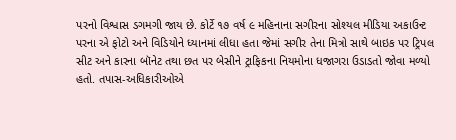પરનો વિશ્વાસ ડગમગી જાય છે. કોર્ટે ૧૭ વર્ષ ૯ મહિનાના સગીરના સોશ્યલ મીડિયા અકાઉન્ટ પરના એ ફોટો અને વિડિયોને ધ્યાનમાં લીધા હતા જેમાં સગીર તેના મિત્રો સાથે બાઇક પર ટ્રિપલ સીટ અને કારના બૉનેટ તથા છત પર બેસીને ટ્રાફિકના નિયમોના ધજાગરા ઉડાડતો જોવા મળ્યો હતો. તપાસ-અધિકારીઓએ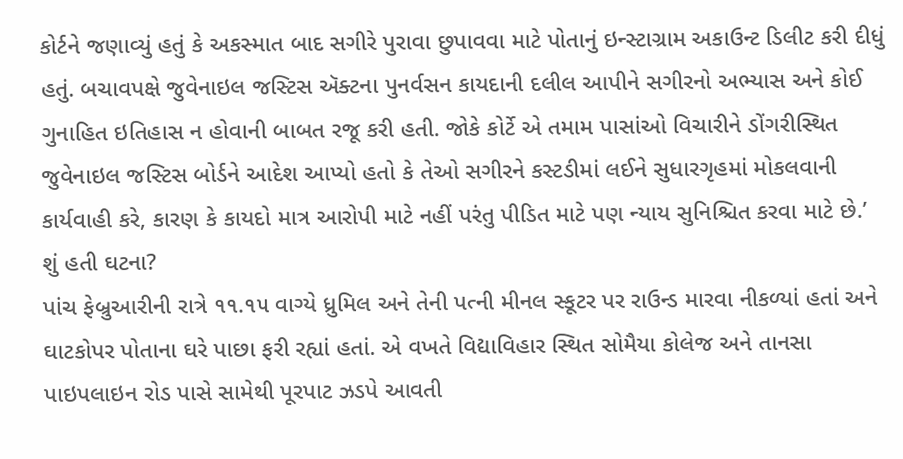કોર્ટને જણાવ્યું હતું કે અકસ્માત બાદ સગીરે પુરાવા છુપાવવા માટે પોતાનું ઇન્સ્ટાગ્રામ અકાઉન્ટ ડિલીટ કરી દીધું હતું. બચાવપક્ષે જુવેનાઇલ જસ્ટિસ ઍક્ટના પુનર્વસન કાયદાની દલીલ આપીને સગીરનો અભ્યાસ અને કોઈ ગુનાહિત ઇતિહાસ ન હોવાની બાબત રજૂ કરી હતી. જોકે કોર્ટે એ તમામ પાસાંઓ વિચારીને ડોંગરીસ્થિત જુવેનાઇલ જસ્ટિસ બોર્ડને આદેશ આપ્યો હતો કે તેઓ સગીરને કસ્ટડીમાં લઈને સુધારગૃહમાં મોકલવાની કાર્યવાહી કરે, કારણ કે કાયદો માત્ર આરોપી માટે નહીં પરંતુ પીડિત માટે પણ ન્યાય સુનિશ્ચિત કરવા માટે છે.’
શું હતી ઘટના?
પાંચ ફેબ્રુઆરીની રાત્રે ૧૧.૧૫ વાગ્યે ધ્રુમિલ અને તેની પત્ની મીનલ સ્કૂટર પર રાઉન્ડ મારવા નીકળ્યાં હતાં અને ઘાટકોપર પોતાના ઘરે પાછા ફરી રહ્યાં હતાં. એ વખતે વિદ્યાવિહાર સ્થિત સોમૈયા કોલેજ અને તાનસા પાઇપલાઇન રોડ પાસે સામેથી પૂરપાટ ઝડપે આવતી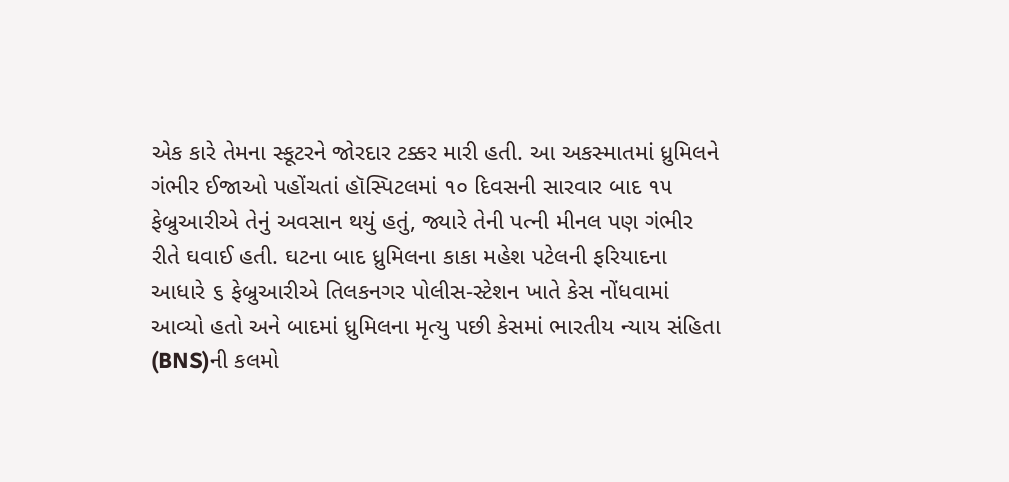એક કારે તેમના સ્કૂટરને જોરદાર ટક્કર મારી હતી. આ અકસ્માતમાં ધ્રુમિલને ગંભીર ઈજાઓ પહોંચતાં હૉસ્પિટલમાં ૧૦ દિવસની સારવાર બાદ ૧૫ ફેબ્રુઆરીએ તેનું અવસાન થયું હતું, જ્યારે તેની પત્ની મીનલ પણ ગંભીર રીતે ઘવાઈ હતી. ઘટના બાદ ધ્રુમિલના કાકા મહેશ પટેલની ફરિયાદના આધારે ૬ ફેબ્રુઆરીએ તિલકનગર પોલીસ-સ્ટેશન ખાતે કેસ નોંધવામાં આવ્યો હતો અને બાદમાં ધ્રુમિલના મૃત્યુ પછી કેસમાં ભારતીય ન્યાય સંહિતા (BNS)ની કલમો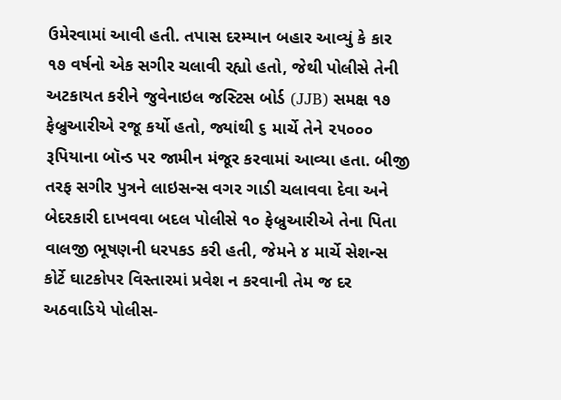ઉમેરવામાં આવી હતી. તપાસ દરમ્યાન બહાર આવ્યું કે કાર ૧૭ વર્ષનો એક સગીર ચલાવી રહ્યો હતો, જેથી પોલીસે તેની અટકાયત કરીને જુવેનાઇલ જસ્ટિસ બોર્ડ (JJB) સમક્ષ ૧૭ ફેબ્રુઆરીએ રજૂ કર્યો હતો, જ્યાંથી ૬ માર્ચે તેને ૨૫૦૦૦ રૂપિયાના બૉન્ડ પર જામીન મંજૂર કરવામાં આવ્યા હતા. બીજી તરફ સગીર પુત્રને લાઇસન્સ વગર ગાડી ચલાવવા દેવા અને બેદરકારી દાખવવા બદલ પોલીસે ૧૦ ફેબ્રુઆરીએ તેના પિતા વાલજી ભૂષણની ધરપકડ કરી હતી, જેમને ૪ માર્ચે સેશન્સ કોર્ટે ઘાટકોપર વિસ્તારમાં પ્રવેશ ન કરવાની તેમ જ દર અઠવાડિયે પોલીસ-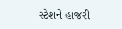સ્ટેશને હાજરી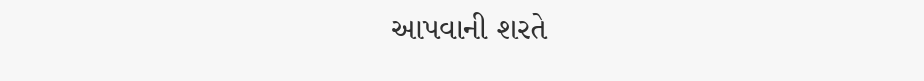આપવાની શરતે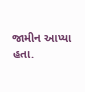જામીન આપ્યા હતા.